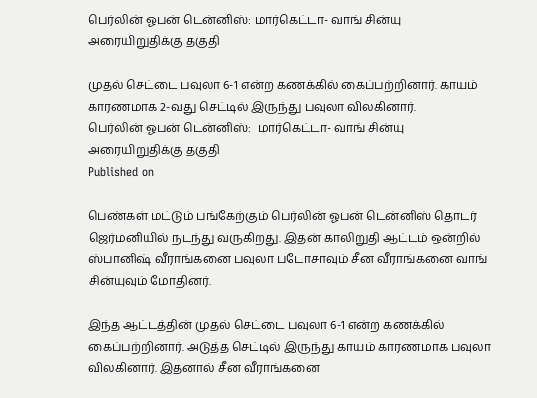பெர்லின் ஓபன் டென்னிஸ்: மார்கெட்டா- வாங் சின்யு அரையிறுதிக்கு தகுதி

முதல் செட்டை பவுலா 6-1 என்ற கணக்கில் கைப்பற்றினார். காயம் காரணமாக 2-வது செட்டில் இருந்து பவுலா விலகினார்.
பெர்லின் ஓபன் டென்னிஸ்:  மார்கெட்டா- வாங் சின்யு அரையிறுதிக்கு தகுதி
Published on

பெண்கள் மட்டும் பங்கேற்கும் பெர்லின் ஓபன் டென்னிஸ் தொடர் ஜெர்மனியில் நடந்து வருகிறது. இதன் காலிறுதி ஆட்டம் ஒன்றில் ஸ்பானிஷ் வீராங்கனை பவுலா படோசாவும் சீன வீராங்கனை வாங் சின்யுவும் மோதினர்.

இந்த ஆட்டத்தின் முதல் செட்டை பவுலா 6-1 என்ற கணக்கில் கைப்பற்றினார். அடுத்த செட்டில் இருந்து காயம் காரணமாக பவுலா விலகினார். இதனால் சீன வீராங்கனை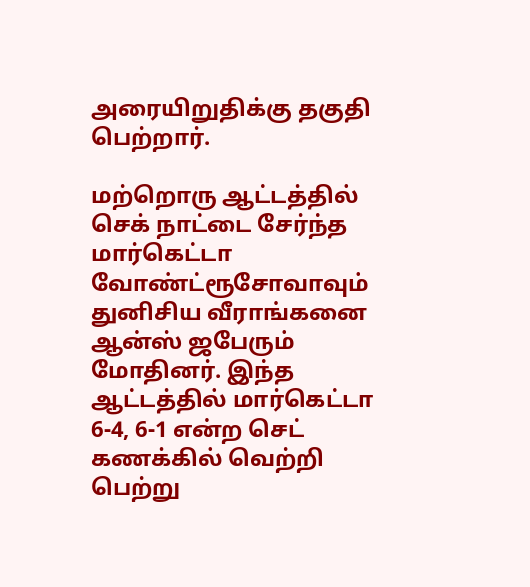அரையிறுதிக்கு தகுதி பெற்றார்.

மற்றொரு ஆட்டத்தில் செக் நாட்டை சேர்ந்த மார்கெட்டா வோண்ட்ரூசோவாவும் துனிசிய வீராங்கனை ஆன்ஸ் ஜபேரும் மோதினர். இந்த ஆட்டத்தில் மார்கெட்டா 6-4, 6-1 என்ற செட் கணக்கில் வெற்றி பெற்று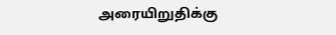அரையிறுதிக்கு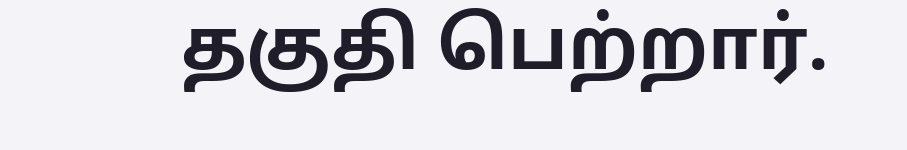தகுதி பெற்றார்.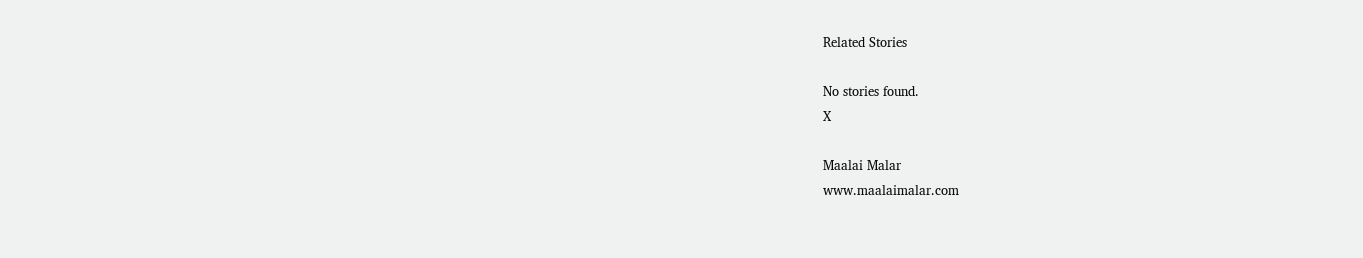Related Stories

No stories found.
X

Maalai Malar
www.maalaimalar.com